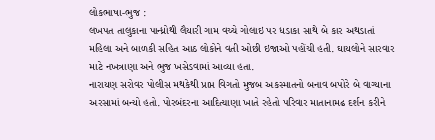લોકભાષા-ભુજ :
લખપત તાલુકાના પાન્ધ્રોથી લૈયારી ગામ વચ્ચે ગોલાઇ પર ધડાકા સાથે બે કાર અથડાતાં મહિલા અને બાળકી સહિત આઠ લોકોને વતી ઓછી ઇજાઓ પહોંચી હતી. ઘાયલોને સારવાર માટે નખત્રાણા અને ભુજ ખસેડવામાં આવ્યા હતા.
નારાયણ સરોવર પોલીસ મથકેથી પ્રાપ્ત વિગતો મુજબ અકસ્માતનો બનાવ બપોરે બે વાગ્યાના અરસામાં બન્યો હતો. પોરબંદરના આદિત્યાણા ખાતે રહેતો પરિવાર માતાનામઢ દર્શન કરીને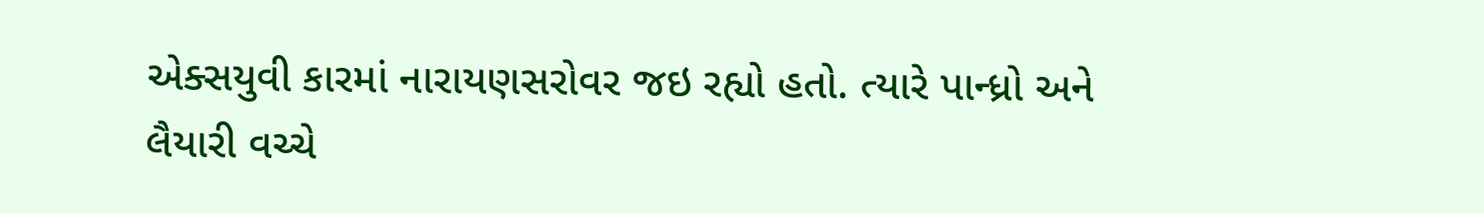એક્સયુવી કારમાં નારાયણસરોવર જઇ રહ્યો હતો. ત્યારે પાન્ધ્રો અને લૈયારી વચ્ચે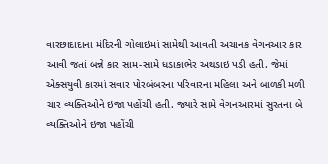વારછાદાદાના મંદિરની ગોલાઇમાં સામેથી આવતી અચાનક વેગનઆર કાર આવી જતાં બન્ને કાર સામ-સામે ધડાકાભેર અથડાઇ પડી હતી. જેમાં એક્સયુવી કારમાં સવાર પોરબંબરના પરિવારના મહિલા અને બાળકી મળી ચાર વ્યક્તિઓને ઇજા પહોંચી હતી. જ્યારે સામે વેગનઆરમાં સુરતના બે વ્યક્તિઓને ઇજા પહોંચી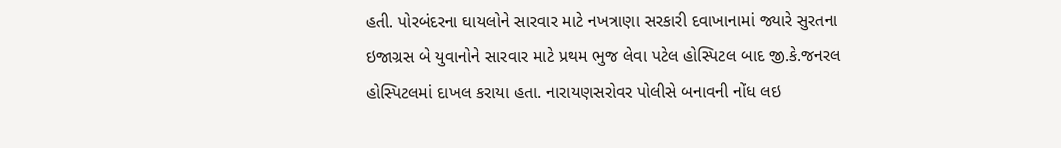હતી. પોરબંદરના ઘાયલોને સારવાર માટે નખત્રાણા સરકારી દવાખાનામાં જ્યારે સુરતના ઇજાગ્રસ બે યુવાનોને સારવાર માટે પ્રથમ ભુજ લેવા પટેલ હોસ્પિટલ બાદ જી.કે.જનરલ હોસ્પિટલમાં દાખલ કરાયા હતા. નારાયણસરોવર પોલીસે બનાવની નોંધ લઇ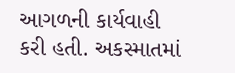આગળની કાર્યવાહી કરી હતી. અકસ્માતમાં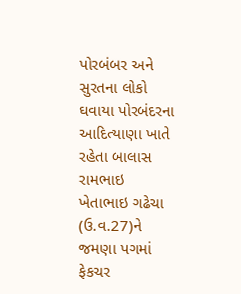પોરબંબર અને સુરતના લોકો ઘવાયા પોરબંદરના આદિત્યાણા ખાતે રહેતા બાલાસ રામભાઇ ખેતાભાઇ ગઢેચા (ઉ.વ.27)ને જમણા પગમાં ફેકચર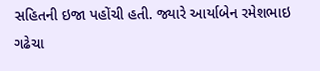સહિતની ઇજા પહોંચી હતી. જ્યારે આર્યાબેન રમેશભાઇ ગઢેચા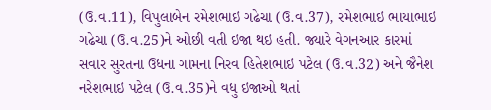(ઉ.વ.11), વિપુલાબેન રમેશભાઇ ગઢેચા (ઉ.વ.37), રમેશભાઇ ભાયાભાઇ ગઢેચા (ઉ.વ.25)ને ઓછી વતી ઇજા થઇ હતી. જ્યારે વેગનઆર કારમાં સવાર સુરતના ઉધના ગામના નિરવ હિતેશભાઇ પટેલ (ઉ.વ.32) અને જૈનેશ નરેશભાઇ પટેલ (ઉ.વ.35)ને વધુ ઇજાઓ થતાં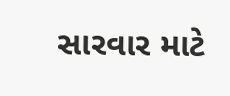સારવાર માટે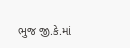ભુજ જી.કે.માં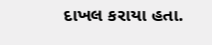દાખલ કરાયા હતા.